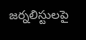జర్నలిస్టులపై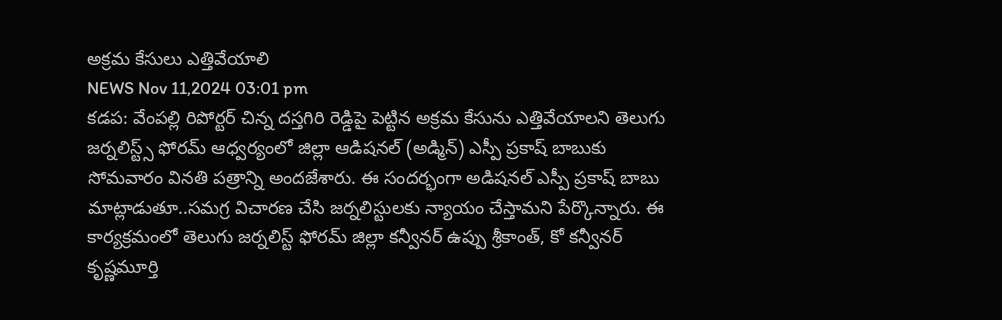అక్రమ కేసులు ఎత్తివేయాలి
NEWS Nov 11,2024 03:01 pm
కడప: వేంపల్లి రిపోర్టర్ చిన్న దస్తగిరి రెడ్డిపై పెట్టిన అక్రమ కేసును ఎత్తివేయాలని తెలుగు జర్నలిస్ట్స్ ఫోరమ్ ఆధ్వర్యంలో జిల్లా ఆడిషనల్ (అడ్మిన్) ఎస్పీ ప్రకాష్ బాబుకు సోమవారం వినతి పత్రాన్ని అందజేశారు. ఈ సందర్భంగా అడిషనల్ ఎస్పీ ప్రకాష్ బాబు మాట్లాడుతూ..సమగ్ర విచారణ చేసి జర్నలిస్టులకు న్యాయం చేస్తామని పేర్కొన్నారు. ఈ కార్యక్రమంలో తెలుగు జర్నలిస్ట్ ఫోరమ్ జిల్లా కన్వీనర్ ఉప్పు శ్రీకాంత్, కో కన్వీనర్ కృష్ణమూర్తి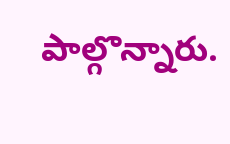పాల్గొన్నారు.